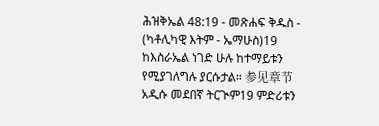ሕዝቅኤል 48:19 - መጽሐፍ ቅዱስ - (ካቶሊካዊ እትም - ኤማሁስ)19 ከእስራኤል ነገድ ሁሉ ከተማይቱን የሚያገለግሉ ያርሱታል። 参见章节አዲሱ መደበኛ ትርጒም19 ምድሪቱን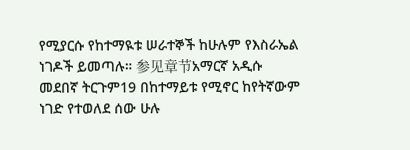የሚያርሱ የከተማዪቱ ሠራተኞች ከሁሉም የእስራኤል ነገዶች ይመጣሉ። 参见章节አማርኛ አዲሱ መደበኛ ትርጉም19 በከተማይቱ የሚኖር ከየትኛውም ነገድ የተወለደ ሰው ሁሉ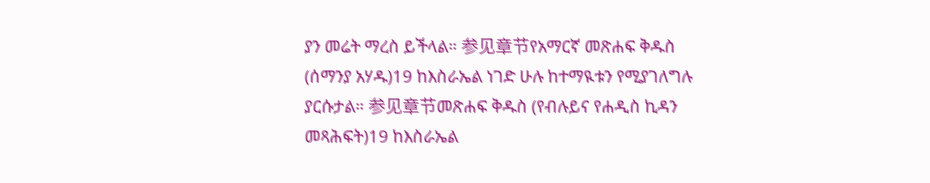ያን መሬት ማረስ ይችላል። 参见章节የአማርኛ መጽሐፍ ቅዱስ (ሰማንያ አሃዱ)19 ከእስራኤል ነገድ ሁሉ ከተማዪቱን የሚያገለግሉ ያርሱታል። 参见章节መጽሐፍ ቅዱስ (የብሉይና የሐዲስ ኪዳን መጻሕፍት)19 ከእስራኤል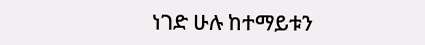ነገድ ሁሉ ከተማይቱን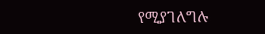የሚያገለግሉ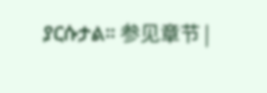ያርሱታል። 参见章节 |